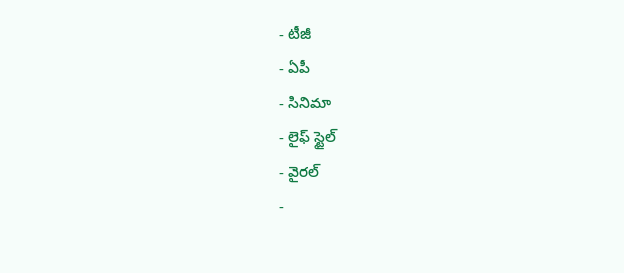- టీజీ
- ఏపీ
- సినిమా
- లైఫ్ స్టైల్
- వైరల్
-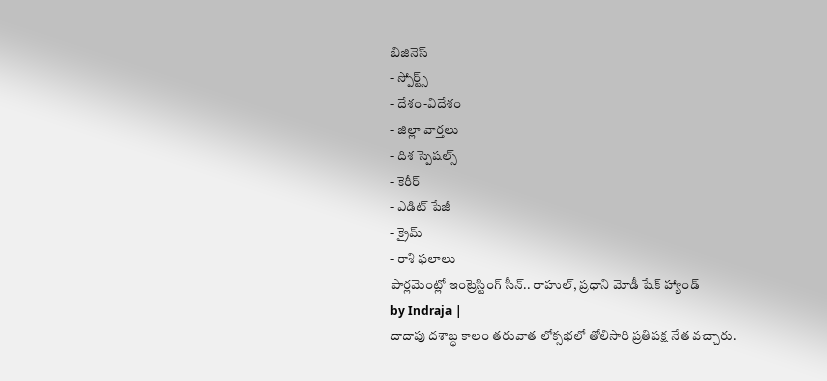బిజినెస్
- స్పోర్ట్స్
- దేశం-విదేశం
- జిల్లా వార్తలు
- దిశ స్పెషల్స్
- కెరీర్
- ఎడిట్ పేజీ
- క్రైమ్
- రాశి ఫలాలు
పార్లమెంట్లో ఇంట్రెస్టింగ్ సీన్.. రాహుల్, ప్రధాని మోడీ షేక్ హ్యాండ్
by Indraja |
దాదాపు దశాబ్ధ కాలం తరువాత లోక్సభలో తోలిసారి ప్రతిపక్ష నేత వచ్చారు.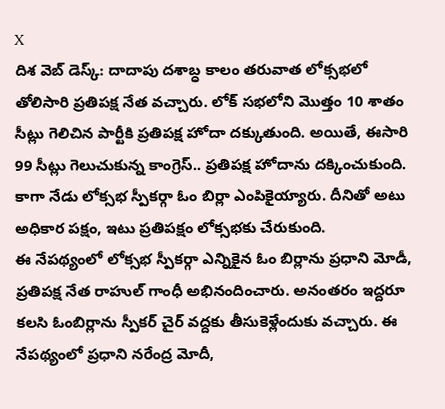X
దిశ వెబ్ డెస్క్: దాదాపు దశాబ్ధ కాలం తరువాత లోక్సభలో తోలిసారి ప్రతిపక్ష నేత వచ్చారు. లోక్ సభలోని మొత్తం 10 శాతం సీట్లు గెలిచిన పార్టీకి ప్రతిపక్ష హోదా దక్కుతుంది. అయితే, ఈసారి 99 సీట్లు గెలుచుకున్న కాంగ్రెస్.. ప్రతిపక్ష హోదాను దక్కించుకుంది. కాగా నేడు లోక్సభ స్పీకర్గా ఓం బిర్లా ఎంపికైయ్యారు. దీనితో అటు అధికార పక్షం, ఇటు ప్రతిపక్షం లోక్సభకు చేరుకుంది.
ఈ నేపథ్యంలో లోక్సభ స్పీకర్గా ఎన్నికైన ఓం బిర్లాను ప్రధాని మోడీ, ప్రతిపక్ష నేత రాహుల్ గాంధీ అభినందించారు. అనంతరం ఇద్దరూ కలసి ఓంబిర్లాను స్పీకర్ చైర్ వద్దకు తీసుకెళ్లేందుకు వచ్చారు. ఈ నేపథ్యంలో ప్రధాని నరేంద్ర మోదీ,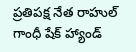ప్రతిపక్ష నేత రాహుల్ గాంధీ షేక్ హ్యాండ్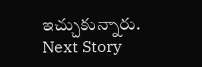ఇచ్చుకున్నారు.
Next Story